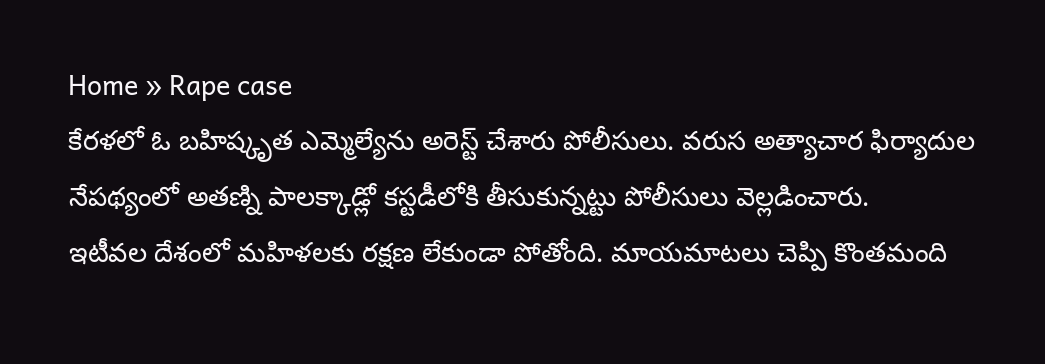Home » Rape case
కేరళలో ఓ బహిష్కృత ఎమ్మెల్యేను అరెస్ట్ చేశారు పోలీసులు. వరుస అత్యాచార ఫిర్యాదుల నేపథ్యంలో అతణ్ని పాలక్కాడ్లో కస్టడీలోకి తీసుకున్నట్టు పోలీసులు వెల్లడించారు.
ఇటీవల దేశంలో మహిళలకు రక్షణ లేకుండా పోతోంది. మాయమాటలు చెప్పి కొంతమంది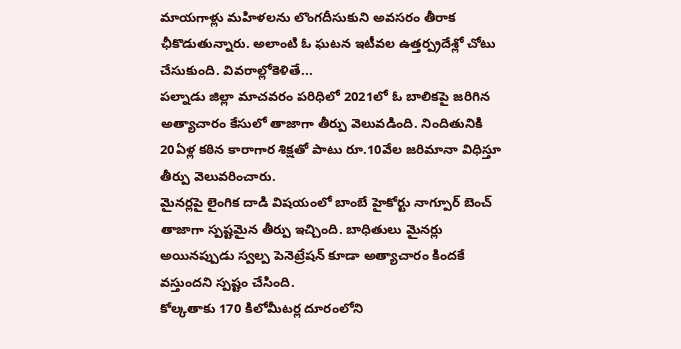మాయగాళ్లు మహిళలను లొంగదీసుకుని అవసరం తీరాక ఛీకొడుతున్నారు. అలాంటి ఓ ఘటన ఇటీవల ఉత్తర్ప్రదేశ్లో చోటు చేసుకుంది. వివరాల్లోకెళితే...
పల్నాడు జిల్లా మాచవరం పరిధిలో 2021లో ఓ బాలికపై జరిగిన అత్యాచారం కేసులో తాజాగా తీర్పు వెలువడింది. నిందితునికి 20ఏళ్ల కఠిన కారాగార శిక్షతో పాటు రూ.10వేల జరిమానా విధిస్తూ తీర్పు వెలువరించారు.
మైనర్లపై లైంగిక దాడి విషయంలో బాంబే హైకోర్టు నాగ్పూర్ బెంచ్ తాజాగా స్పష్టమైన తీర్పు ఇచ్చింది. బాధితులు మైనర్లు అయినప్పుడు స్వల్ప పెనెట్రేషన్ కూడా అత్యాచారం కిందకే వస్తుందని స్పష్టం చేసింది.
కోల్కతాకు 170 కిలోమీటర్ల దూరంలోని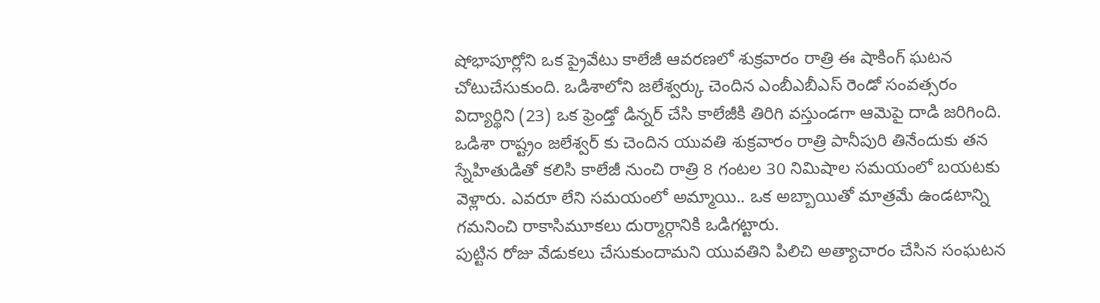షోభాపూర్లోని ఒక ప్రైవేటు కాలేజీ ఆవరణలో శుక్రవారం రాత్రి ఈ షాకింగ్ ఘటన చోటుచేసుకుంది. ఒడిశాలోని జలేశ్వర్కు చెందిన ఎంబీఎబీఎస్ రెండో సంవత్సరం విద్యార్థిని (23) ఒక ఫ్రెండ్తో డిన్నర్ చేసి కాలేజీకి తిరిగి వస్తుండగా ఆమెపై దాడి జరిగింది.
ఒడిశా రాష్ట్రం జలేశ్వర్ కు చెందిన యువతి శుక్రవారం రాత్రి పానీపురి తినేందుకు తన స్నేహితుడితో కలిసి కాలేజీ నుంచి రాత్రి 8 గంటల 30 నిమిషాల సమయంలో బయటకు వెళ్లారు. ఎవరూ లేని సమయంలో అమ్మాయి.. ఒక అబ్బాయితో మాత్రమే ఉండటాన్ని గమనించి రాకాసిమూకలు దుర్మార్గానికి ఒడిగట్టారు.
పుట్టిన రోజు వేడుకలు చేసుకుందామని యువతిని పిలిచి అత్యాచారం చేసిన సంఘటన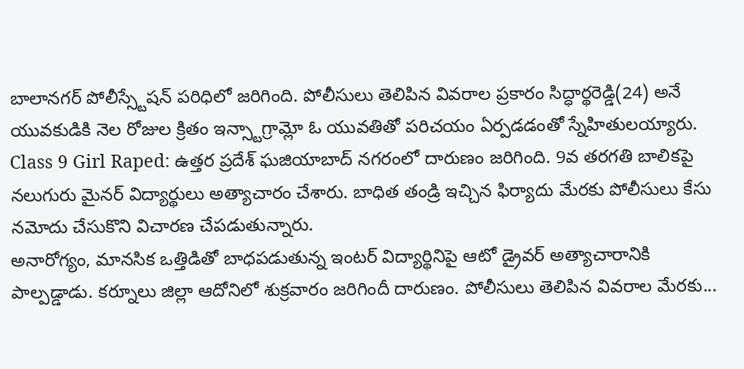బాలానగర్ పోలీస్స్టేషన్ పరిధిలో జరిగింది. పోలీసులు తెలిపిన వివరాల ప్రకారం సిద్ధార్థరెడ్డి(24) అనే యువకుడికి నెల రోజుల క్రితం ఇన్స్టాగ్రామ్లో ఓ యువతితో పరిచయం ఏర్పడడంతో స్నేహితులయ్యారు.
Class 9 Girl Raped: ఉత్తర ప్రదేశ్ ఘజియాబాద్ నగరంలో దారుణం జరిగింది. 9వ తరగతి బాలికపై నలుగురు మైనర్ విద్యార్థులు అత్యాచారం చేశారు. బాధిత తండ్రి ఇచ్చిన ఫిర్యాదు మేరకు పోలీసులు కేసు నమోదు చేసుకొని విచారణ చేపడుతున్నారు.
అనారోగ్యం, మానసిక ఒత్తిడితో బాధపడుతున్న ఇంటర్ విద్యార్థినిపై ఆటో డ్రైవర్ అత్యాచారానికి పాల్పడ్డాడు. కర్నూలు జిల్లా ఆదోనిలో శుక్రవారం జరిగిందీ దారుణం. పోలీసులు తెలిపిన వివరాల మేరకు...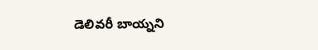డెలివరీ బాయ్నని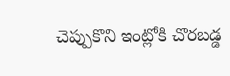చెప్పుకొని ఇంట్లోకి చొరబడ్డ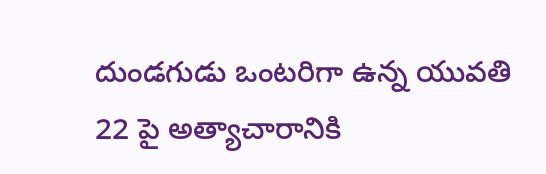దుండగుడు ఒంటరిగా ఉన్న యువతి 22 పై అత్యాచారానికి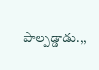పాల్పడ్డాడు.,,